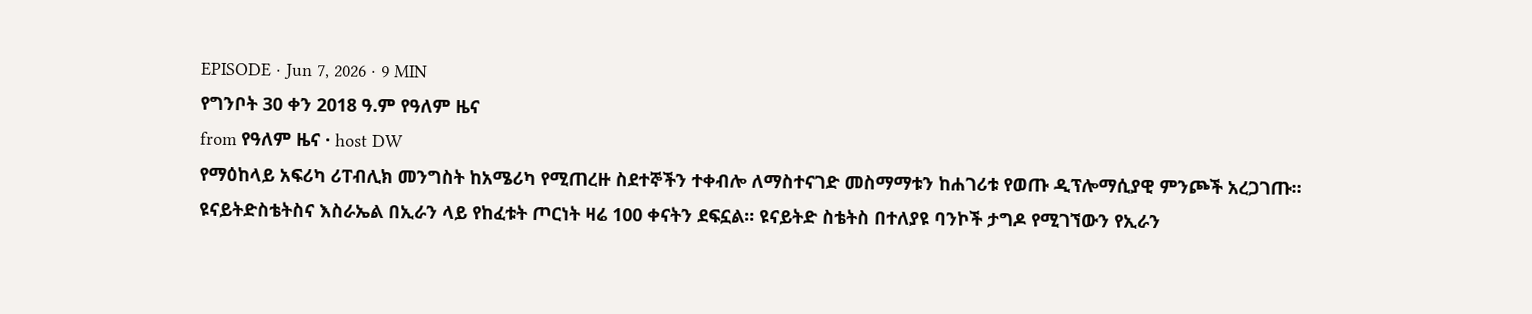EPISODE · Jun 7, 2026 · 9 MIN
የግንቦት 30 ቀን 2018 ዓ.ም የዓለም ዜና
from የዓለም ዜና · host DW
የማዕከላይ አፍሪካ ሪፐብሊክ መንግስት ከአሜሪካ የሚጠረዙ ስደተኞችን ተቀብሎ ለማስተናገድ መስማማቱን ከሐገሪቱ የወጡ ዲፕሎማሲያዊ ምንጮች አረጋገጡ። ዩናይትድስቴትስና እስራኤል በኢራን ላይ የከፈቱት ጦርነት ዛሬ 100 ቀናትን ደፍኗል። ዩናይትድ ስቴትስ በተለያዩ ባንኮች ታግዶ የሚገኘውን የኢራን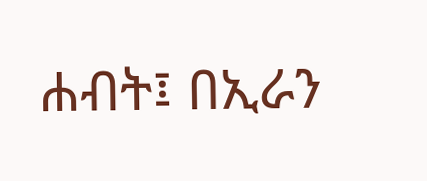ሐብት፤ በኢራን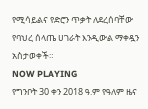የሚሳይልና የድሮን ጥቃት ለደረሰባቸው የባህረ ሰላጤ ሀገራት እንዲውል ማቀዷን አስታወቀች።
NOW PLAYING
የግንቦት 30 ቀን 2018 ዓ.ም የዓለም ዜና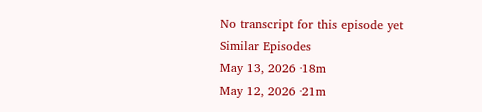No transcript for this episode yet
Similar Episodes
May 13, 2026 ·18m
May 12, 2026 ·21m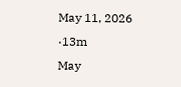May 11, 2026 ·13m
May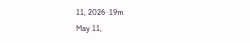11, 2026 ·19m
May 11,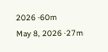2026 ·60m
May 8, 2026 ·27m